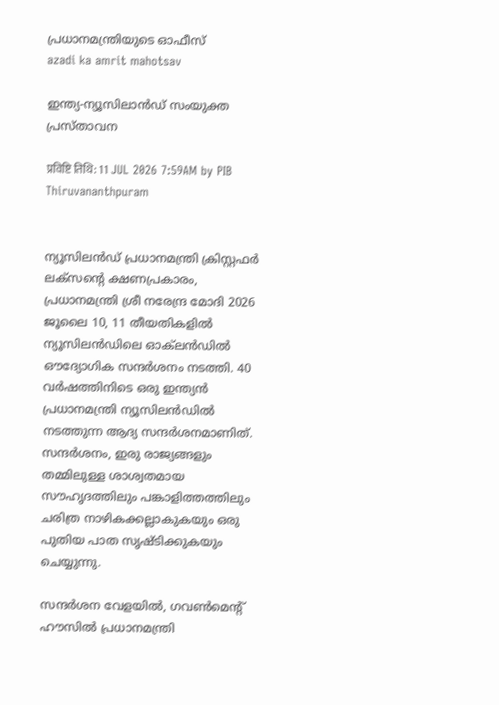പ്രധാനമന്ത്രിയുടെ ഓഫീസ്‌
azadi ka amrit mahotsav

ഇന്ത്യ-ന്യൂസിലാൻഡ് സംയുക്ത പ്രസ്താവന

प्रविष्टि तिथि: 11 JUL 2026 7:59AM by PIB Thiruvananthpuram


ന്യൂസിലൻഡ് പ്രധാനമന്ത്രി ക്രിസ്റ്റഫർ ലക്സന്റെ ക്ഷണപ്രകാരം, പ്രധാനമന്ത്രി ശ്രീ നരേന്ദ്ര മോദി 2026 ജൂലൈ 10, 11 തീയതികളിൽ ന്യൂസിലൻഡിലെ ഓക്‌ലൻഡിൽ ഔദ്യോഗിക സന്ദർശനം നടത്തി. 40 വർഷത്തിനിടെ ഒരു ഇന്ത്യൻ പ്രധാനമന്ത്രി ന്യൂസിലൻഡിൽ നടത്തുന്ന ആദ്യ സന്ദർശനമാണിത്. സന്ദർശനം, ഇരു രാജ്യങ്ങളും തമ്മിലുള്ള ശാശ്വതമായ സൗഹൃദത്തിലും പങ്കാളിത്തത്തിലും ചരിത്ര നാഴികക്കല്ലാകുകയും ഒരു പുതിയ പാത സൃഷ്ടിക്കുകയും ചെയ്യുന്നു.

സന്ദർശന വേളയിൽ, ഗവൺമെന്റ് ഹൗസിൽ പ്രധാനമന്ത്രി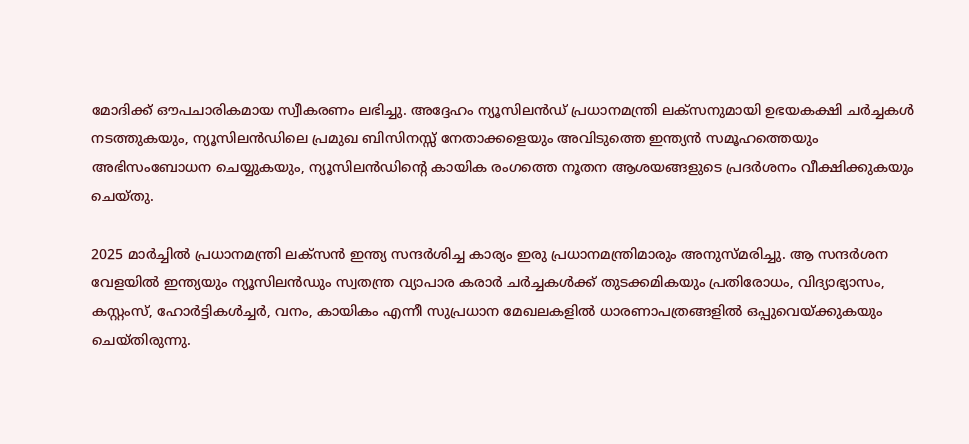മോദിക്ക് ഔപചാരികമായ സ്വീകരണം ലഭിച്ചു. അദ്ദേഹം ന്യൂസിലൻഡ് പ്രധാനമന്ത്രി ലക്സനുമായി ഉഭയകക്ഷി ചർച്ചകൾ നടത്തുകയും, ന്യൂസിലൻഡിലെ പ്രമുഖ ബിസിനസ്സ് നേതാക്കളെയും അവിടുത്തെ ഇന്ത്യൻ സമൂഹത്തെയും  അഭിസംബോധന ചെയ്യുകയും, ന്യൂസിലൻഡിന്റെ കായിക രംഗത്തെ നൂതന ആശയങ്ങളുടെ പ്രദർശനം വീക്ഷിക്കുകയും ചെയ്തു.

2025 മാർച്ചിൽ പ്രധാനമന്ത്രി ലക്സൻ ഇന്ത്യ സന്ദർശിച്ച കാര്യം ഇരു പ്രധാനമന്ത്രിമാരും അനുസ്മരിച്ചു. ആ സന്ദർശന വേളയിൽ ഇന്ത്യയും ന്യൂസിലൻഡും സ്വതന്ത്ര വ്യാപാര കരാർ ചർച്ചകൾക്ക് തുടക്കമികയും പ്രതിരോധം, വിദ്യാഭ്യാസം, കസ്റ്റംസ്, ഹോർട്ടികൾച്ചർ, വനം, കായികം എന്നീ സുപ്രധാന മേഖലകളിൽ ധാരണാപത്രങ്ങളിൽ ഒപ്പുവെയ്ക്കുകയും ചെയ്തിരുന്നു.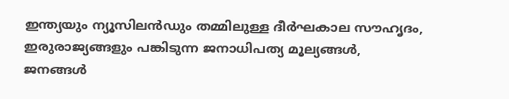ഇന്ത്യയും ന്യൂസിലൻഡും തമ്മിലുള്ള ദീർഘകാല സൗഹൃദം, ഇരുരാജ്യങ്ങളും പങ്കിടുന്ന ജനാധിപത്യ മൂല്യങ്ങൾ, ജനങ്ങൾ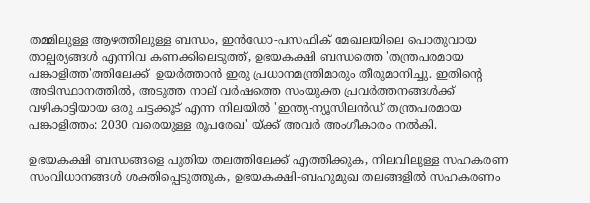തമ്മിലുള്ള ആഴത്തിലുള്ള ബന്ധം, ഇൻഡോ-പസഫിക് മേഖലയിലെ പൊതുവായ താല്പര്യങ്ങൾ എന്നിവ കണക്കിലെടുത്ത്, ഉഭയകക്ഷി ബന്ധത്തെ 'തന്ത്രപരമായ പങ്കാളിത്ത'ത്തിലേക്ക്  ഉയർത്താൻ ഇരു പ്രധാനമന്ത്രിമാരും തീരുമാനിച്ചു. ഇതിന്റെ അടിസ്ഥാനത്തിൽ, അടുത്ത നാല് വർഷത്തെ സംയുക്ത പ്രവർത്തനങ്ങൾക്ക് വഴികാട്ടിയായ ഒരു ചട്ടക്കൂട് എന്ന നിലയിൽ 'ഇന്ത്യ-ന്യൂസിലൻഡ് തന്ത്രപരമായ പങ്കാളിത്തം: 2030 വരെയുള്ള രൂപരേഖ' യ്ക്ക് അവർ അംഗീകാരം നൽകി.

ഉഭയകക്ഷി ബന്ധങ്ങളെ പുതിയ തലത്തിലേക്ക് എത്തിക്കുക, നിലവിലുള്ള സഹകരണ സംവിധാനങ്ങൾ ശക്തിപ്പെടുത്തുക, ഉഭയകക്ഷി-ബഹുമുഖ തലങ്ങളിൽ സഹകരണം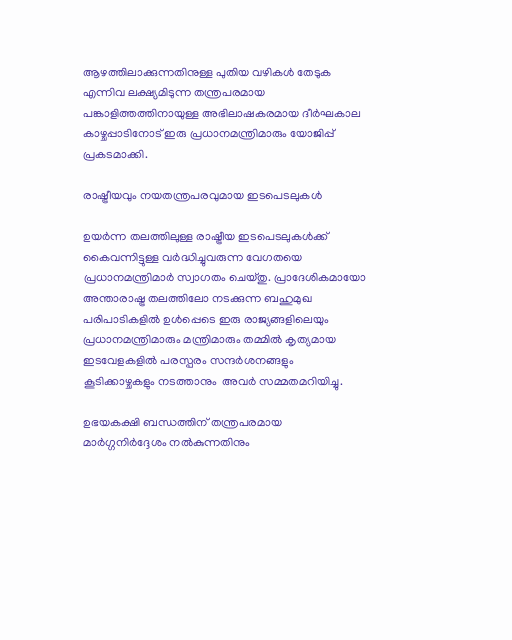ആഴത്തിലാക്കുന്നതിനുള്ള പുതിയ വഴികൾ തേടുക എന്നിവ ലക്ഷ്യമിടുന്ന തന്ത്രപരമായ പങ്കാളിത്തത്തിനായുള്ള അഭിലാഷകരമായ ദീർഘകാല കാഴ്ചപ്പാടിനോട് ഇരു പ്രധാനമന്ത്രിമാരും യോജിപ്പ് പ്രകടമാക്കി.

രാഷ്ട്രീയവും നയതന്ത്രപരവുമായ ഇടപെടലുകൾ

ഉയർന്ന തലത്തിലുള്ള രാഷ്ട്രീയ ഇടപെടലുകൾക്ക് കൈവന്നിട്ടുള്ള വർദ്ധിച്ചുവരുന്ന വേഗതയെ പ്രധാനമന്ത്രിമാർ സ്വാഗതം ചെയ്തു. പ്രാദേശികമായോ അന്താരാഷ്ട്ര തലത്തിലോ നടക്കുന്ന ബഹുമുഖ പരിപാടികളിൽ ഉൾപ്പെടെ ഇരു രാജ്യങ്ങളിലെയും പ്രധാനമന്ത്രിമാരും മന്ത്രിമാരും തമ്മിൽ കൃത്യമായ ഇടവേളകളിൽ പരസ്പരം സന്ദർശനങ്ങളും കൂടിക്കാഴ്ചകളും നടത്താനും  അവർ സമ്മതമറിയിച്ചു.

ഉഭയകക്ഷി ബന്ധത്തിന് തന്ത്രപരമായ മാർഗ്ഗനിർദ്ദേശം നൽകുന്നതിനും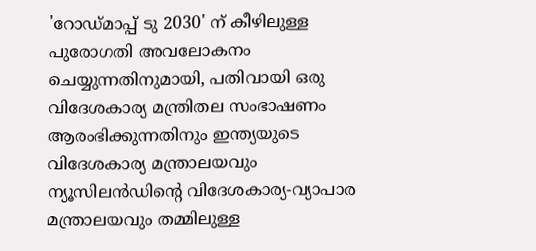'റോഡ്മാപ്പ് ടു 2030' ന് കീഴിലുള്ള പുരോഗതി അവലോകനം ചെയ്യുന്നതിനുമായി, പതിവായി ഒരു വിദേശകാര്യ മന്ത്രിതല സംഭാഷണം ആരംഭിക്കുന്നതിനും ഇന്ത്യയുടെ വിദേശകാര്യ മന്ത്രാലയവും ന്യൂസിലൻഡിന്റെ വിദേശകാര്യ-വ്യാപാര മന്ത്രാലയവും തമ്മിലുള്ള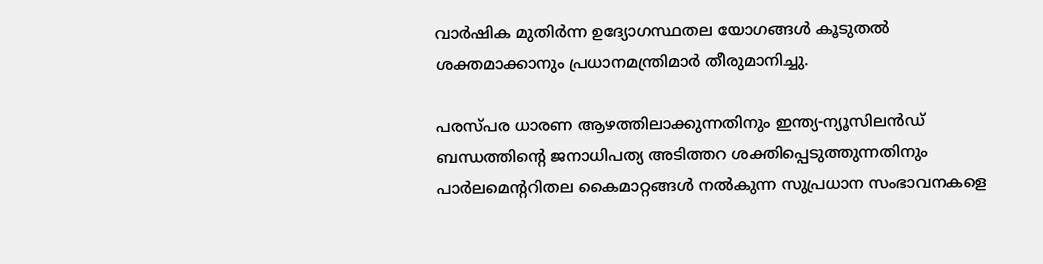വാർഷിക മുതിർന്ന ഉദ്യോഗസ്ഥതല യോഗങ്ങൾ കൂടുതൽ ശക്തമാക്കാനും പ്രധാനമന്ത്രിമാർ തീരുമാനിച്ചു.

പരസ്പര ധാരണ ആഴത്തിലാക്കുന്നതിനും ഇന്ത്യ-ന്യൂസിലൻഡ് ബന്ധത്തിന്റെ ജനാധിപത്യ അടിത്തറ ശക്തിപ്പെടുത്തുന്നതിനും പാർലമെന്ററിതല കൈമാറ്റങ്ങൾ നൽകുന്ന സുപ്രധാന സംഭാവനകളെ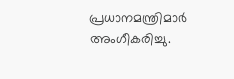പ്രധാനമന്ത്രിമാർ അംഗീകരിച്ചു.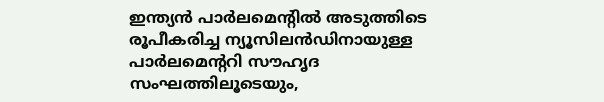ഇന്ത്യൻ പാർലമെന്റിൽ അടുത്തിടെ രൂപീകരിച്ച ന്യൂസിലൻഡിനായുള്ള പാർലമെന്ററി സൗഹൃദ സംഘത്തിലൂടെയും,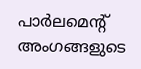പാർലമെന്റ് അംഗങ്ങളുടെ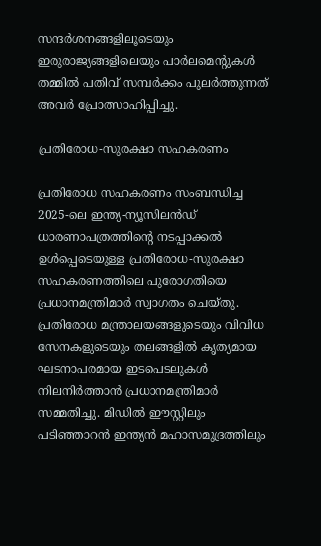സന്ദർശനങ്ങളിലൂടെയും ഇരുരാജ്യങ്ങളിലെയും പാർലമെന്റുകൾ തമ്മിൽ പതിവ് സമ്പർക്കം പുലർത്തുന്നത് അവർ പ്രോത്സാഹിപ്പിച്ചു.

പ്രതിരോധ-സുരക്ഷാ സഹകരണം

പ്രതിരോധ സഹകരണം സംബന്ധിച്ച 2025-ലെ ഇന്ത്യ-ന്യൂസിലൻഡ് ധാരണാപത്രത്തിന്റെ നടപ്പാക്കൽ ഉൾപ്പെടെയുള്ള പ്രതിരോധ-സുരക്ഷാ സഹകരണത്തിലെ പുരോഗതിയെ പ്രധാനമന്ത്രിമാർ സ്വാഗതം ചെയ്തു. പ്രതിരോധ മന്ത്രാലയങ്ങളുടെയും വിവിധ സേനകളുടെയും തലങ്ങളിൽ കൃത്യമായ ഘടനാപരമായ ഇടപെടലുകൾ നിലനിർത്താൻ പ്രധാനമന്ത്രിമാർ സമ്മതിച്ചു. മിഡിൽ ഈസ്റ്റിലും പടിഞ്ഞാറൻ ഇന്ത്യൻ മഹാസമുദ്രത്തിലും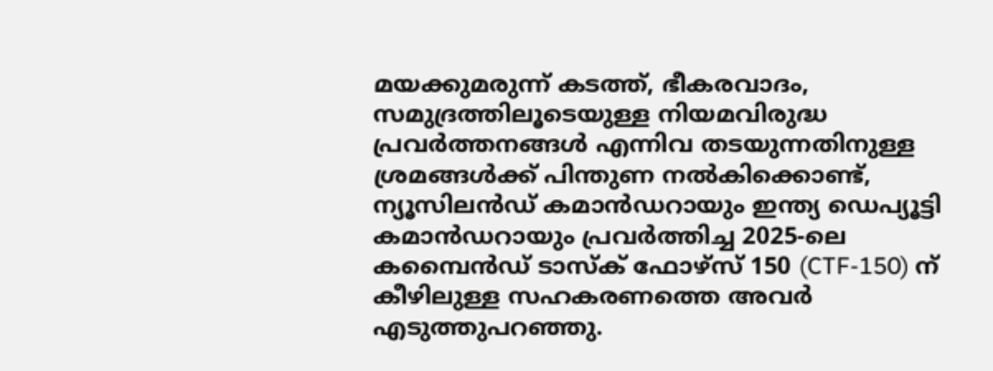മയക്കുമരുന്ന് കടത്ത്, ഭീകരവാദം, സമുദ്രത്തിലൂടെയുള്ള നിയമവിരുദ്ധ പ്രവർത്തനങ്ങൾ എന്നിവ തടയുന്നതിനുള്ള ശ്രമങ്ങൾക്ക് പിന്തുണ നൽകിക്കൊണ്ട്, ന്യൂസിലൻഡ് കമാൻഡറായും ഇന്ത്യ ഡെപ്യൂട്ടി കമാൻഡറായും പ്രവർത്തിച്ച 2025-ലെ കമ്പൈൻഡ് ടാസ്‌ക് ഫോഴ്‌സ് 150 (CTF-150) ന് കീഴിലുള്ള സഹകരണത്തെ അവർ എടുത്തുപറഞ്ഞു.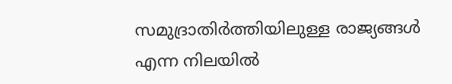സമുദ്രാതിർത്തിയിലുള്ള രാജ്യങ്ങൾ എന്ന നിലയിൽ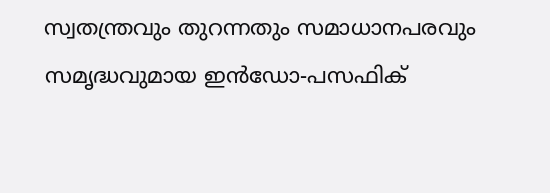സ്വതന്ത്രവും തുറന്നതും സമാധാനപരവും സമൃദ്ധവുമായ ഇൻഡോ-പസഫിക്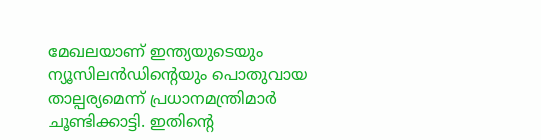മേഖലയാണ് ഇന്ത്യയുടെയും ന്യൂസിലൻഡിന്റെയും പൊതുവായ താല്പര്യമെന്ന് പ്രധാനമന്ത്രിമാർ ചൂണ്ടിക്കാട്ടി. ഇതിന്റെ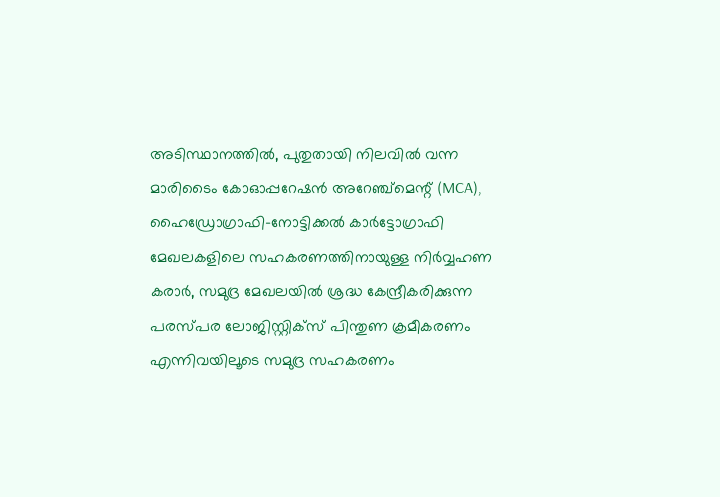അടിസ്ഥാനത്തിൽ, പുതുതായി നിലവിൽ വന്ന മാരിടൈം കോഓപ്പറേഷൻ അറേഞ്ച്മെന്റ് (MCA), ഹൈഡ്രോഗ്രാഫി-നോട്ടിക്കൽ കാർട്ടോഗ്രാഫി മേഖലകളിലെ സഹകരണത്തിനായുള്ള നിർവ്വഹണ കരാർ, സമുദ്ര മേഖലയിൽ ശ്രദ്ധ കേന്ദ്രീകരിക്കുന്ന പരസ്പര ലോജിസ്റ്റിക്സ് പിന്തുണ ക്രമീകരണം എന്നിവയിലൂടെ സമുദ്ര സഹകരണം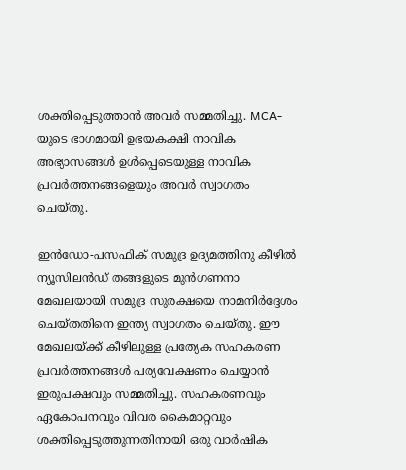ശക്തിപ്പെടുത്താൻ അവർ സമ്മതിച്ചു. MCA-യുടെ ഭാഗമായി ഉഭയകക്ഷി നാവിക അഭ്യാസങ്ങൾ ഉൾപ്പെടെയുള്ള നാവിക പ്രവർത്തനങ്ങളെയും അവർ സ്വാഗതം ചെയ്തു.

ഇൻഡോ-പസഫിക് സമുദ്ര ഉദ്യമത്തിനു കീഴിൽ ന്യൂസിലൻഡ് തങ്ങളുടെ മുൻഗണനാ മേഖലയായി സമുദ്ര സുരക്ഷയെ നാമനിർദ്ദേശം ചെയ്തതിനെ ഇന്ത്യ സ്വാഗതം ചെയ്തു. ഈ മേഖലയ്ക്ക് കീഴിലുള്ള പ്രത്യേക സഹകരണ പ്രവർത്തനങ്ങൾ പര്യവേക്ഷണം ചെയ്യാൻ ഇരുപക്ഷവും സമ്മതിച്ചു. സഹകരണവും ഏകോപനവും വിവര കൈമാറ്റവും ശക്തിപ്പെടുത്തുന്നതിനായി ഒരു വാർഷിക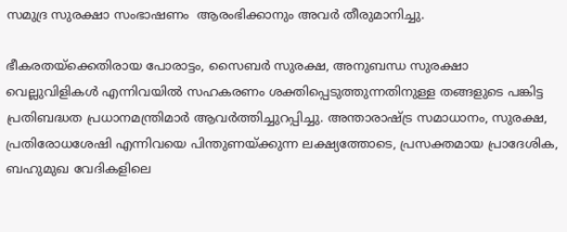സമുദ്ര സുരക്ഷാ സംഭാഷണം  ആരംഭിക്കാനും അവർ തീരുമാനിച്ചു.

ഭീകരതയ്‌ക്കെതിരായ പോരാട്ടം, സൈബർ സുരക്ഷ, അനുബന്ധ സുരക്ഷാ വെല്ലുവിളികൾ എന്നിവയിൽ സഹകരണം ശക്തിപ്പെടുത്തുന്നതിനുള്ള തങ്ങളുടെ പങ്കിട്ട പ്രതിബദ്ധത പ്രധാനമന്ത്രിമാർ ആവർത്തിച്ചുറപ്പിച്ചു. അന്താരാഷ്ട്ര സമാധാനം, സുരക്ഷ, പ്രതിരോധശേഷി എന്നിവയെ പിന്തുണയ്ക്കുന്ന ലക്ഷ്യത്തോടെ, പ്രസക്തമായ പ്രാദേശിക, ബഹുമുഖ വേദികളിലെ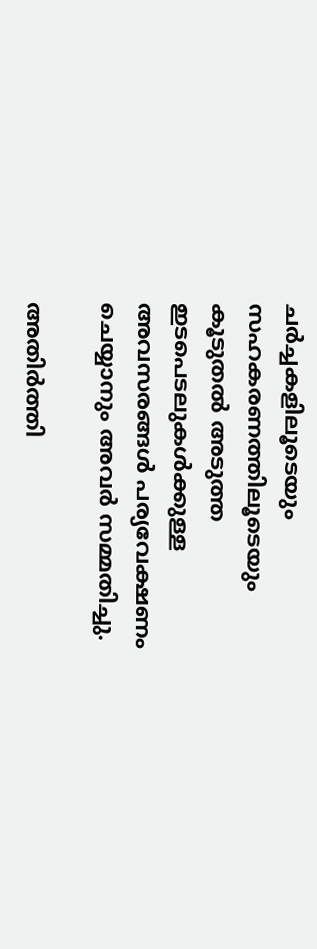ചർച്ചകളിലൂടെയും സഹകരണത്തിലൂടെയും കൂടുതൽ അടുത്ത ഇടപെടലുകൾക്കുള്ള അവസരങ്ങൾ പര്യവേക്ഷണം ചെയ്യാനും അവർ സമ്മതിച്ചു.

അതിർത്തി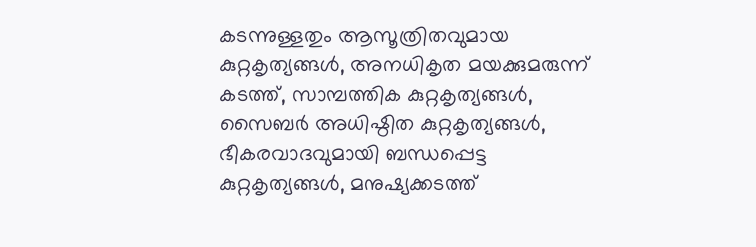കടന്നുള്ളതും ആസൂത്രിതവുമായ കുറ്റകൃത്യങ്ങൾ, അനധികൃത മയക്കുമരുന്ന് കടത്ത്, സാമ്പത്തിക കുറ്റകൃത്യങ്ങൾ, സൈബർ അധിഷ്ഠിത കുറ്റകൃത്യങ്ങൾ, ഭീകരവാദവുമായി ബന്ധപ്പെട്ട കുറ്റകൃത്യങ്ങൾ, മനുഷ്യക്കടത്ത്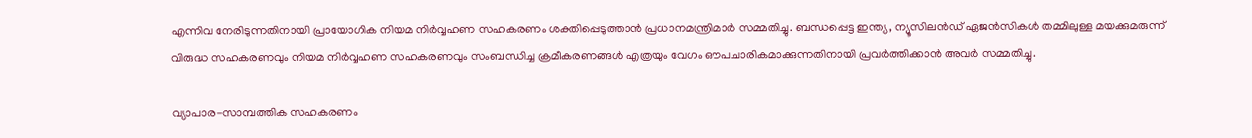എന്നിവ നേരിടുന്നതിനായി പ്രായോഗിക നിയമ നിർവ്വഹണ സഹകരണം ശക്തിപ്പെടുത്താൻ പ്രധാനമന്ത്രിമാർ സമ്മതിച്ചു. ബന്ധപ്പെട്ട ഇന്ത്യ, ന്യൂസിലൻഡ് ഏജൻസികൾ തമ്മിലുള്ള മയക്കുമരുന്ന് വിരുദ്ധ സഹകരണവും നിയമ നിർവ്വഹണ സഹകരണവും സംബന്ധിച്ച ക്രമീകരണങ്ങൾ എത്രയും വേഗം ഔപചാരികമാക്കുന്നതിനായി പ്രവർത്തിക്കാൻ അവർ സമ്മതിച്ചു.

വ്യാപാര-സാമ്പത്തിക സഹകരണം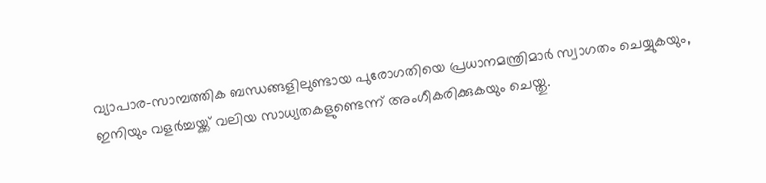വ്യാപാര-സാമ്പത്തിക ബന്ധങ്ങളിലുണ്ടായ പുരോഗതിയെ പ്രധാനമന്ത്രിമാർ സ്വാഗതം ചെയ്യുകയും, ഇനിയും വളർച്ചയ്ക്ക് വലിയ സാധ്യതകളുണ്ടെന്ന് അംഗീകരിക്കുകയും ചെയ്തു.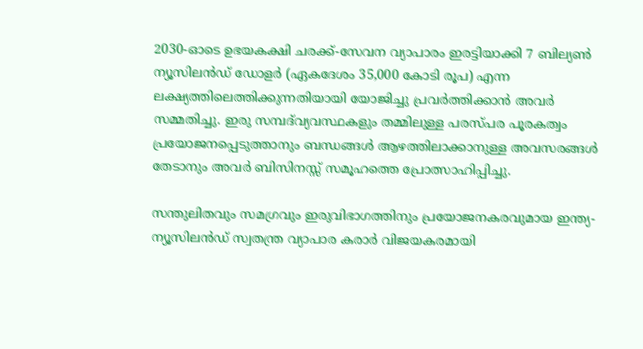2030-ഓടെ ഉഭയകക്ഷി ചരക്ക്-സേവന വ്യാപാരം ഇരട്ടിയാക്കി 7 ബില്യൺ ന്യൂസിലൻഡ് ഡോളർ (ഏകദേശം 35,000 കോടി രൂപ) എന്ന ലക്ഷ്യത്തിലെത്തിക്കുന്നതിയായി യോജിച്ചു പ്രവർത്തിക്കാൻ അവർ സമ്മതിച്ചു. ഇരു സമ്പദ്‌വ്യവസ്ഥകളും തമ്മിലുള്ള പരസ്പര പൂരകത്വം പ്രയോജനപ്പെടുത്താനും ബന്ധങ്ങൾ ആഴത്തിലാക്കാനുള്ള അവസരങ്ങൾ തേടാനും അവർ ബിസിനസ്സ് സമൂഹത്തെ പ്രോത്സാഹിപ്പിച്ചു.

സന്തുലിതവും സമഗ്രവും ഇരുവിഭാഗത്തിനും പ്രയോജനകരവുമായ ഇന്ത്യ-ന്യൂസിലൻഡ് സ്വതന്ത്ര വ്യാപാര കരാർ വിജയകരമായി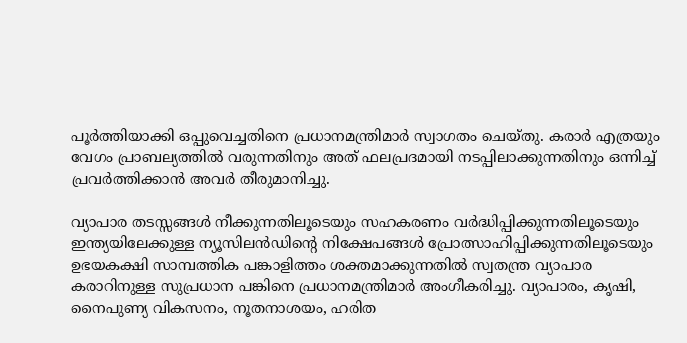പൂർത്തിയാക്കി ഒപ്പുവെച്ചതിനെ പ്രധാനമന്ത്രിമാർ സ്വാഗതം ചെയ്തു. കരാർ എത്രയും വേഗം പ്രാബല്യത്തിൽ വരുന്നതിനും അത് ഫലപ്രദമായി നടപ്പിലാക്കുന്നതിനും ഒന്നിച്ച് പ്രവർത്തിക്കാൻ അവർ തീരുമാനിച്ചു.

വ്യാപാര തടസ്സങ്ങൾ നീക്കുന്നതിലൂടെയും സഹകരണം വർദ്ധിപ്പിക്കുന്നതിലൂടെയും ഇന്ത്യയിലേക്കുള്ള ന്യൂസിലൻഡിന്റെ നിക്ഷേപങ്ങൾ പ്രോത്സാഹിപ്പിക്കുന്നതിലൂടെയും ഉഭയകക്ഷി സാമ്പത്തിക പങ്കാളിത്തം ശക്തമാക്കുന്നതിൽ സ്വതന്ത്ര വ്യാപാര കരാറിനുള്ള സുപ്രധാന പങ്കിനെ പ്രധാനമന്ത്രിമാർ അംഗീകരിച്ചു. വ്യാപാരം, കൃഷി, നൈപുണ്യ വികസനം, നൂതനാശയം, ഹരിത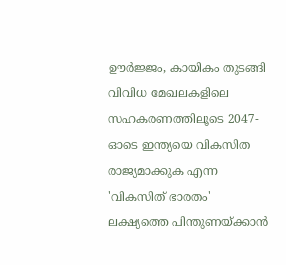ഊർജ്ജം, കായികം തുടങ്ങി വിവിധ മേഖലകളിലെ സഹകരണത്തിലൂടെ 2047-ഓടെ ഇന്ത്യയെ വികസിത രാജ്യമാക്കുക എന്ന 'വികസിത് ഭാരതം' ലക്ഷ്യത്തെ പിന്തുണയ്ക്കാൻ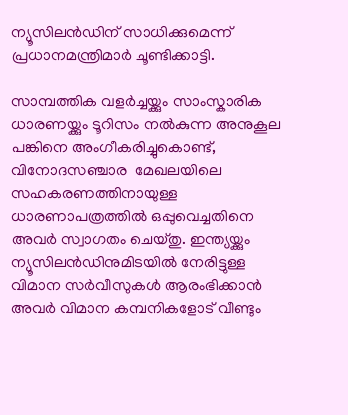ന്യൂസിലൻഡിന് സാധിക്കുമെന്ന് പ്രധാനമന്ത്രിമാർ ചൂണ്ടിക്കാട്ടി.

സാമ്പത്തിക വളർച്ചയ്ക്കും സാംസ്കാരിക ധാരണയ്ക്കും ടൂറിസം നൽകുന്ന അനുകൂല പങ്കിനെ അംഗീകരിച്ചുകൊണ്ട്, വിനോദസഞ്ചാര  മേഖലയിലെ സഹകരണത്തിനായുള്ള ധാരണാപത്രത്തിൽ ഒപ്പുവെച്ചതിനെ അവർ സ്വാഗതം ചെയ്തു. ഇന്ത്യയ്ക്കും ന്യൂസിലൻഡിനുമിടയിൽ നേരിട്ടുള്ള വിമാന സർവീസുകൾ ആരംഭിക്കാൻ അവർ വിമാന കമ്പനികളോട് വീണ്ടും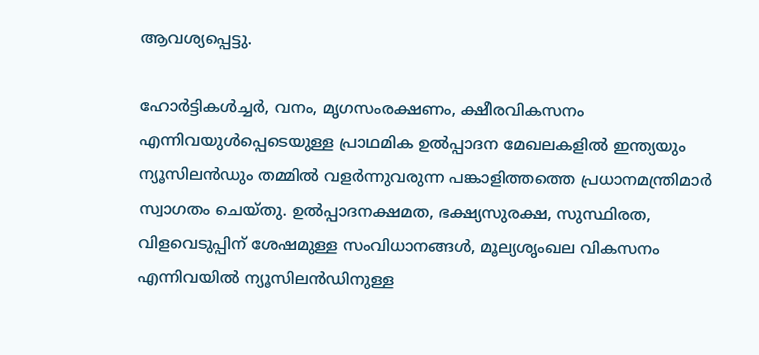ആവശ്യപ്പെട്ടു.

ഹോർട്ടികൾച്ചർ, വനം, മൃഗസംരക്ഷണം, ക്ഷീരവികസനം എന്നിവയുൾപ്പെടെയുള്ള പ്രാഥമിക ഉൽപ്പാദന മേഖലകളിൽ ഇന്ത്യയും ന്യൂസിലൻഡും തമ്മിൽ വളർന്നുവരുന്ന പങ്കാളിത്തത്തെ പ്രധാനമന്ത്രിമാർ സ്വാഗതം ചെയ്തു. ഉൽപ്പാദനക്ഷമത, ഭക്ഷ്യസുരക്ഷ, സുസ്ഥിരത, വിളവെടുപ്പിന് ശേഷമുള്ള സംവിധാനങ്ങൾ, മൂല്യശൃംഖല വികസനം എന്നിവയിൽ ന്യൂസിലൻഡിനുള്ള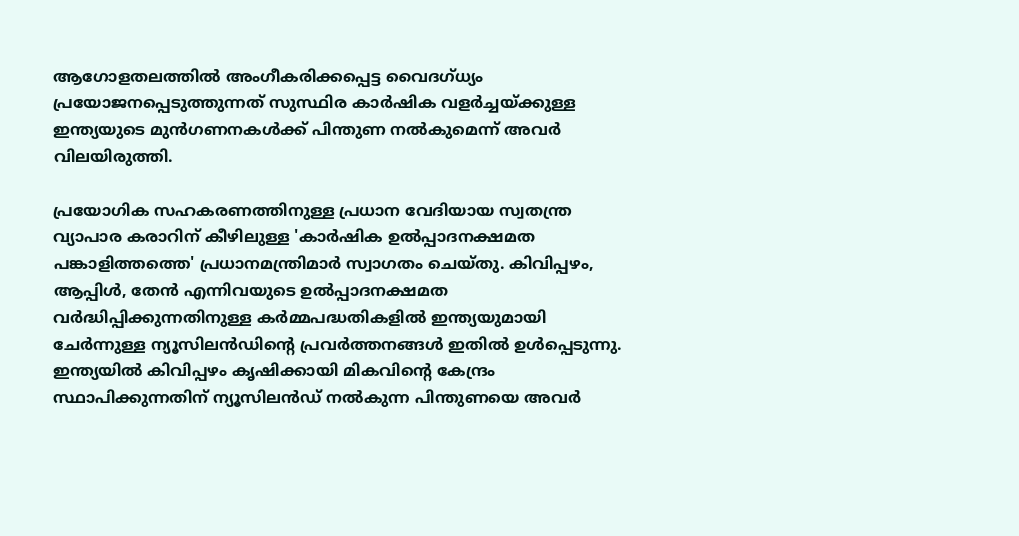ആഗോളതലത്തിൽ അംഗീകരിക്കപ്പെട്ട വൈദഗ്ധ്യം പ്രയോജനപ്പെടുത്തുന്നത് സുസ്ഥിര കാർഷിക വളർച്ചയ്ക്കുള്ള ഇന്ത്യയുടെ മുൻഗണനകൾക്ക് പിന്തുണ നൽകുമെന്ന് അവർ വിലയിരുത്തി.

പ്രയോഗിക സഹകരണത്തിനുള്ള പ്രധാന വേദിയായ സ്വതന്ത്ര വ്യാപാര കരാറിന് കീഴിലുള്ള 'കാർഷിക ഉൽപ്പാദനക്ഷമത പങ്കാളിത്തത്തെ' പ്രധാനമന്ത്രിമാർ സ്വാഗതം ചെയ്തു. കിവിപ്പഴം, ആപ്പിൾ, തേൻ എന്നിവയുടെ ഉൽപ്പാദനക്ഷമത വർദ്ധിപ്പിക്കുന്നതിനുള്ള കർമ്മപദ്ധതികളിൽ ഇന്ത്യയുമായി ചേർന്നുള്ള ന്യൂസിലൻഡിന്റെ പ്രവർത്തനങ്ങൾ ഇതിൽ ഉൾപ്പെടുന്നു. ഇന്ത്യയിൽ കിവിപ്പഴം കൃഷിക്കായി മികവിന്റെ കേന്ദ്രം  സ്ഥാപിക്കുന്നതിന് ന്യൂസിലൻഡ് നൽകുന്ന പിന്തുണയെ അവർ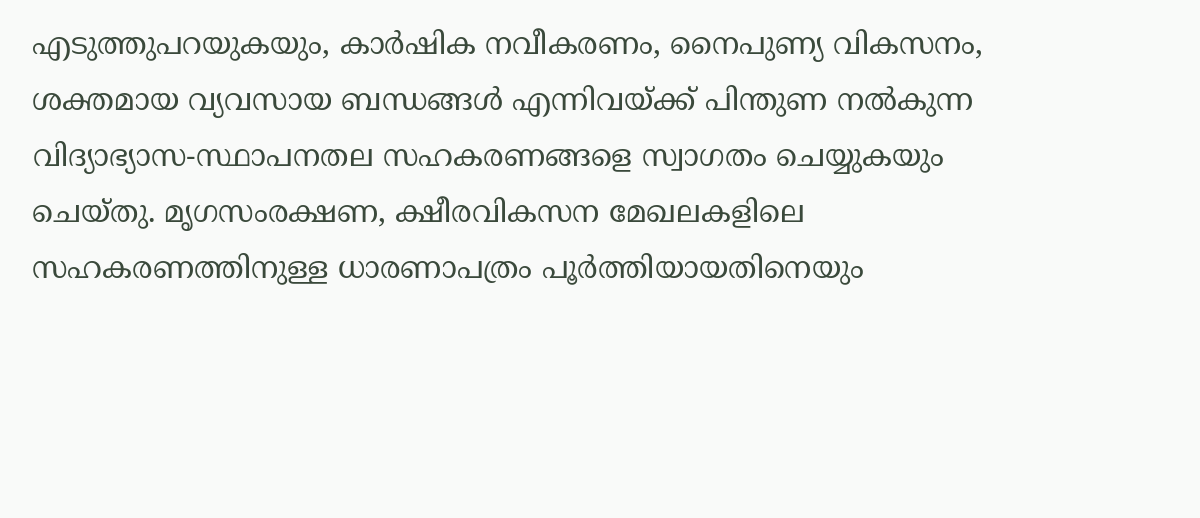എടുത്തുപറയുകയും, കാർഷിക നവീകരണം, നൈപുണ്യ വികസനം, ശക്തമായ വ്യവസായ ബന്ധങ്ങൾ എന്നിവയ്ക്ക് പിന്തുണ നൽകുന്ന വിദ്യാഭ്യാസ-സ്ഥാപനതല സഹകരണങ്ങളെ സ്വാഗതം ചെയ്യുകയും ചെയ്തു. മൃഗസംരക്ഷണ, ക്ഷീരവികസന മേഖലകളിലെ സഹകരണത്തിനുള്ള ധാരണാപത്രം പൂർത്തിയായതിനെയും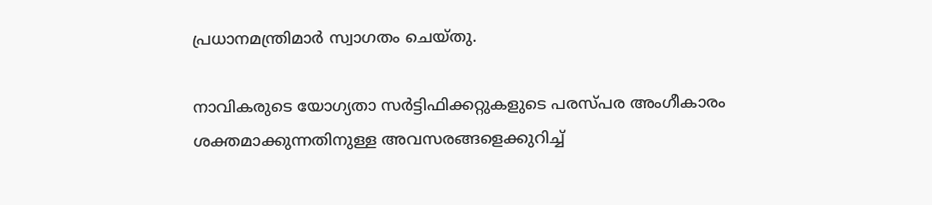പ്രധാനമന്ത്രിമാർ സ്വാഗതം ചെയ്തു.

നാവികരുടെ യോഗ്യതാ സർട്ടിഫിക്കറ്റുകളുടെ പരസ്പര അംഗീകാരം ശക്തമാക്കുന്നതിനുള്ള അവസരങ്ങളെക്കുറിച്ച്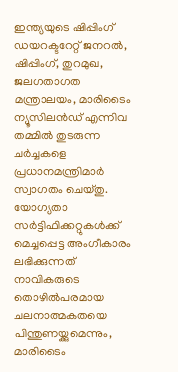ഇന്ത്യയുടെ ഷിപ്പിംഗ് ഡയറക്ടറേറ്റ് ജനറൽ, ഷിപ്പിംഗ്, തുറമുഖ, ജലഗതാഗത മന്ത്രാലയം, മാരിടൈം ന്യൂസിലൻഡ് എന്നിവ തമ്മിൽ തുടരുന്ന ചർച്ചകളെ പ്രധാനമന്ത്രിമാർ സ്വാഗതം ചെയ്തു. യോഗ്യതാ സർട്ടിഫിക്കറ്റുകൾക്ക് മെച്ചപ്പെട്ട അംഗീകാരം ലഭിക്കുന്നത് നാവികരുടെ തൊഴിൽപരമായ ചലനാത്മകതയെ പിന്തുണയ്ക്കുമെന്നും, മാരിടൈം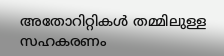അതോറിറ്റികൾ തമ്മിലുള്ള സഹകരണം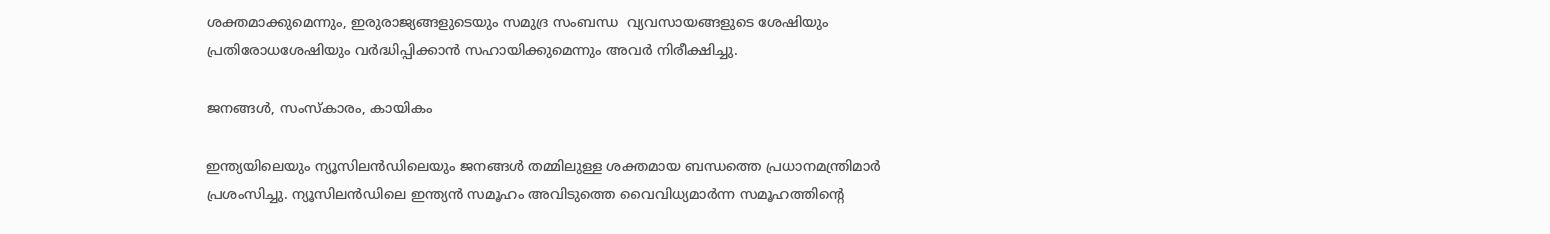ശക്തമാക്കുമെന്നും, ഇരുരാജ്യങ്ങളുടെയും സമുദ്ര സംബന്ധ  വ്യവസായങ്ങളുടെ ശേഷിയും പ്രതിരോധശേഷിയും വർദ്ധിപ്പിക്കാൻ സഹായിക്കുമെന്നും അവർ നിരീക്ഷിച്ചു.

ജനങ്ങൾ, സംസ്‌കാരം, കായികം

ഇന്ത്യയിലെയും ന്യൂസിലൻഡിലെയും ജനങ്ങൾ തമ്മിലുള്ള ശക്തമായ ബന്ധത്തെ പ്രധാനമന്ത്രിമാർ പ്രശംസിച്ചു. ന്യൂസിലൻഡിലെ ഇന്ത്യൻ സമൂഹം അവിടുത്തെ വൈവിധ്യമാർന്ന സമൂഹത്തിന്റെ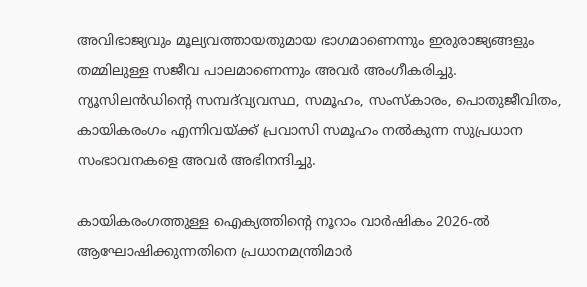അവിഭാജ്യവും മൂല്യവത്തായതുമായ ഭാഗമാണെന്നും ഇരുരാജ്യങ്ങളും തമ്മിലുള്ള സജീവ പാലമാണെന്നും അവർ അംഗീകരിച്ചു. ന്യൂസിലൻഡിന്റെ സമ്പദ്‌വ്യവസ്ഥ, സമൂഹം, സംസ്‌കാരം, പൊതുജീവിതം, കായികരംഗം എന്നിവയ്ക്ക് പ്രവാസി സമൂഹം നൽകുന്ന സുപ്രധാന സംഭാവനകളെ അവർ അഭിനന്ദിച്ചു.

കായികരംഗത്തുള്ള ഐക്യത്തിന്റെ നൂറാം വാർഷികം 2026-ൽ ആഘോഷിക്കുന്നതിനെ പ്രധാനമന്ത്രിമാർ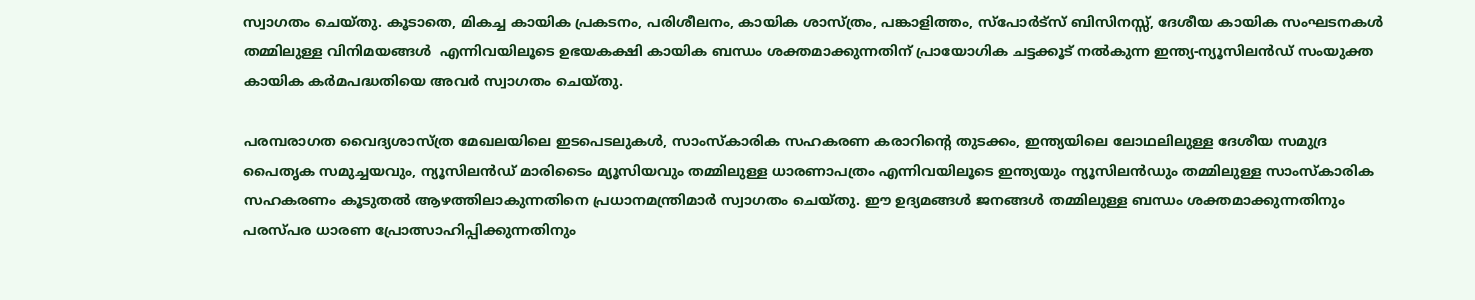സ്വാഗതം ചെയ്തു. കൂടാതെ, മികച്ച കായിക പ്രകടനം, പരിശീലനം, കായിക ശാസ്ത്രം, പങ്കാളിത്തം, സ്പോർട്സ് ബിസിനസ്സ്, ദേശീയ കായിക സംഘടനകൾ തമ്മിലുള്ള വിനിമയങ്ങൾ  എന്നിവയിലൂടെ ഉഭയകക്ഷി കായിക ബന്ധം ശക്തമാക്കുന്നതിന് പ്രായോഗിക ചട്ടക്കൂട് നൽകുന്ന ഇന്ത്യ-ന്യൂസിലൻഡ് സംയുക്ത കായിക കർമപദ്ധതിയെ അവർ സ്വാഗതം ചെയ്തു.

പരമ്പരാഗത വൈദ്യശാസ്ത്ര മേഖലയിലെ ഇടപെടലുകൾ, സാംസ്കാരിക സഹകരണ കരാറിന്റെ തുടക്കം, ഇന്ത്യയിലെ ലോഥലിലുള്ള ദേശീയ സമുദ്ര പൈതൃക സമുച്ചയവും, ന്യൂസിലൻഡ് മാരിടൈം മ്യൂസിയവും തമ്മിലുള്ള ധാരണാപത്രം എന്നിവയിലൂടെ ഇന്ത്യയും ന്യൂസിലൻഡും തമ്മിലുള്ള സാംസ്കാരിക സഹകരണം കൂടുതൽ ആഴത്തിലാകുന്നതിനെ പ്രധാനമന്ത്രിമാർ സ്വാഗതം ചെയ്തു. ഈ ഉദ്യമങ്ങൾ ജനങ്ങൾ തമ്മിലുള്ള ബന്ധം ശക്തമാക്കുന്നതിനും പരസ്പര ധാരണ പ്രോത്സാഹിപ്പിക്കുന്നതിനും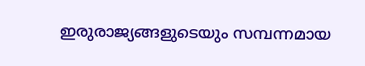ഇരുരാജ്യങ്ങളുടെയും സമ്പന്നമായ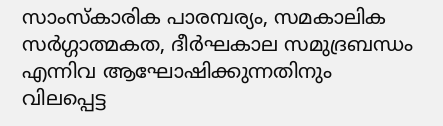സാംസ്കാരിക പാരമ്പര്യം, സമകാലിക സർഗ്ഗാത്മകത, ദീർഘകാല സമുദ്രബന്ധം എന്നിവ ആഘോഷിക്കുന്നതിനും വിലപ്പെട്ട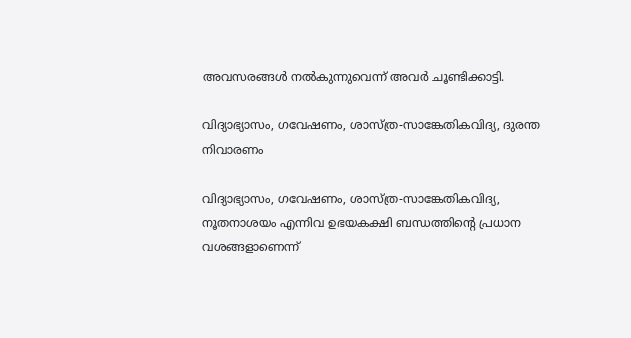അവസരങ്ങൾ നൽകുന്നുവെന്ന് അവർ ചൂണ്ടിക്കാട്ടി.

വിദ്യാഭ്യാസം, ഗവേഷണം, ശാസ്ത്ര-സാങ്കേതികവിദ്യ, ദുരന്ത നിവാരണം

വിദ്യാഭ്യാസം, ഗവേഷണം, ശാസ്ത്ര-സാങ്കേതികവിദ്യ, നൂതനാശയം എന്നിവ ഉഭയകക്ഷി ബന്ധത്തിന്റെ പ്രധാന വശങ്ങളാണെന്ന്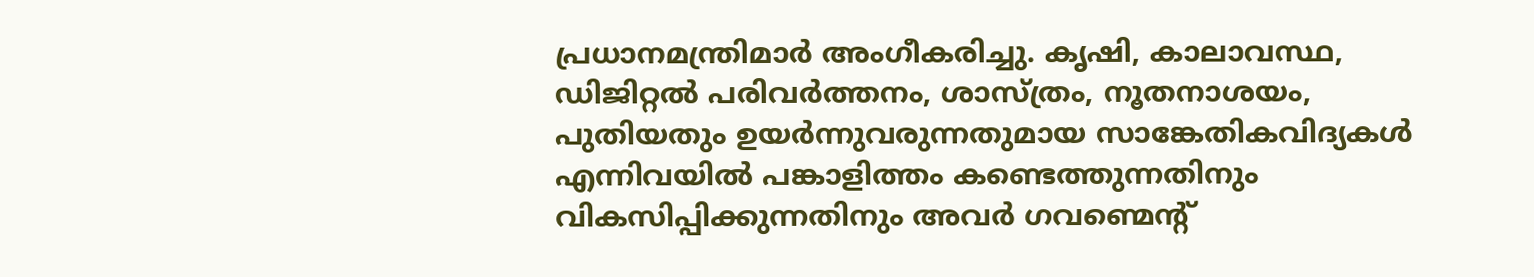പ്രധാനമന്ത്രിമാർ അംഗീകരിച്ചു. കൃഷി, കാലാവസ്ഥ, ഡിജിറ്റൽ പരിവർത്തനം, ശാസ്ത്രം, നൂതനാശയം, പുതിയതും ഉയർന്നുവരുന്നതുമായ സാങ്കേതികവിദ്യകൾ എന്നിവയിൽ പങ്കാളിത്തം കണ്ടെത്തുന്നതിനും വികസിപ്പിക്കുന്നതിനും അവർ ഗവണ്മെന്റ്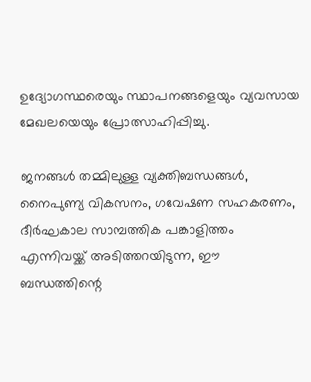ഉദ്യോഗസ്ഥരെയും സ്ഥാപനങ്ങളെയും വ്യവസായ മേഖലയെയും പ്രോത്സാഹിപ്പിച്ചു.

ജനങ്ങൾ തമ്മിലുള്ള വ്യക്തിബന്ധങ്ങൾ, നൈപുണ്യ വികസനം, ഗവേഷണ സഹകരണം, ദീർഘകാല സാമ്പത്തിക പങ്കാളിത്തം എന്നിവയ്ക്ക് അടിത്തറയിടുന്ന, ഈ ബന്ധത്തിന്റെ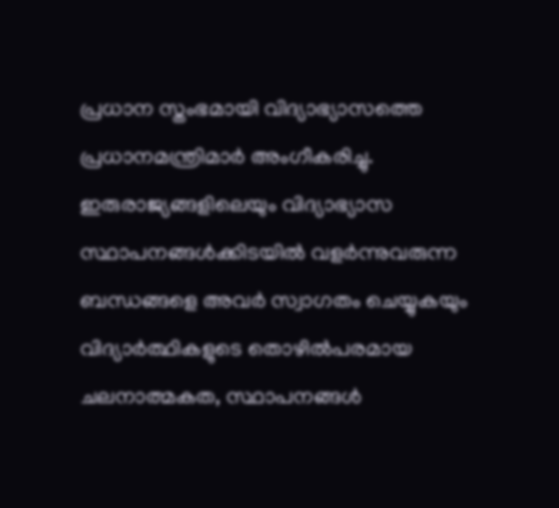പ്രധാന സ്തംഭമായി വിദ്യാഭ്യാസത്തെ പ്രധാനമന്ത്രിമാർ അംഗീകരിച്ചു. ഇരുരാജ്യങ്ങളിലെയും വിദ്യാഭ്യാസ സ്ഥാപനങ്ങൾക്കിടയിൽ വളർന്നുവരുന്ന ബന്ധങ്ങളെ അവർ സ്വാഗതം ചെയ്യുകയും വിദ്യാർത്ഥികളുടെ തൊഴിൽപരമായ ചലനാത്മകത, സ്ഥാപനങ്ങൾ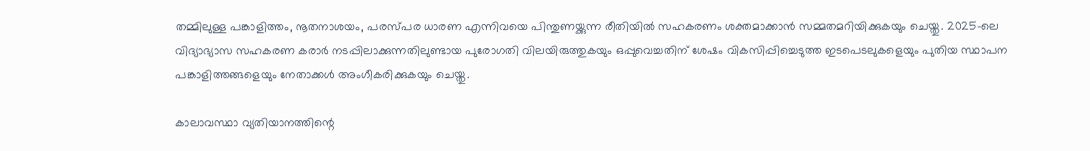തമ്മിലുള്ള പങ്കാളിത്തം, നൂതനാശയം, പരസ്പര ധാരണ എന്നിവയെ പിന്തുണയ്ക്കുന്ന രീതിയിൽ സഹകരണം ശക്തമാക്കാൻ സമ്മതമറിയിക്കുകയും ചെയ്തു. 2025-ലെ വിദ്യാഭ്യാസ സഹകരണ കരാർ നടപ്പിലാക്കുന്നതിലുണ്ടായ പുരോഗതി വിലയിരുത്തുകയും ഒപ്പുവെച്ചതിന് ശേഷം വികസിപ്പിച്ചെടുത്ത ഇടപെടലുകളെയും പുതിയ സ്ഥാപന പങ്കാളിത്തങ്ങളെയും നേതാക്കൾ അംഗീകരിക്കുകയും ചെയ്തു.

കാലാവസ്ഥാ വ്യതിയാനത്തിന്റെ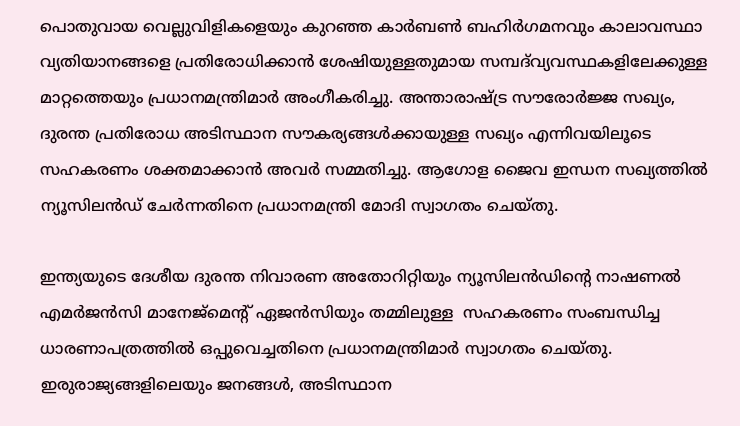പൊതുവായ വെല്ലുവിളികളെയും കുറഞ്ഞ കാർബൺ ബഹിർഗമനവും കാലാവസ്ഥാ വ്യതിയാനങ്ങളെ പ്രതിരോധിക്കാൻ ശേഷിയുള്ളതുമായ സമ്പദ്‌വ്യവസ്ഥകളിലേക്കുള്ള മാറ്റത്തെയും പ്രധാനമന്ത്രിമാർ അംഗീകരിച്ചു. അന്താരാഷ്ട്ര സൗരോർജ്ജ സഖ്യം, ദുരന്ത പ്രതിരോധ അടിസ്ഥാന സൗകര്യങ്ങൾക്കായുള്ള സഖ്യം എന്നിവയിലൂടെ സഹകരണം ശക്തമാക്കാൻ അവർ സമ്മതിച്ചു. ആഗോള ജൈവ ഇന്ധന സഖ്യത്തിൽ ന്യൂസിലൻഡ് ചേർന്നതിനെ പ്രധാനമന്ത്രി മോദി സ്വാഗതം ചെയ്തു.

ഇന്ത്യയുടെ ദേശീയ ദുരന്ത നിവാരണ അതോറിറ്റിയും ന്യൂസിലൻഡിന്റെ നാഷണൽ എമർജൻസി മാനേജ്‌മെന്റ് ഏജൻസിയും തമ്മിലുള്ള  സഹകരണം സംബന്ധിച്ച ധാരണാപത്രത്തിൽ ഒപ്പുവെച്ചതിനെ പ്രധാനമന്ത്രിമാർ സ്വാഗതം ചെയ്തു. ഇരുരാജ്യങ്ങളിലെയും ജനങ്ങൾ, അടിസ്ഥാന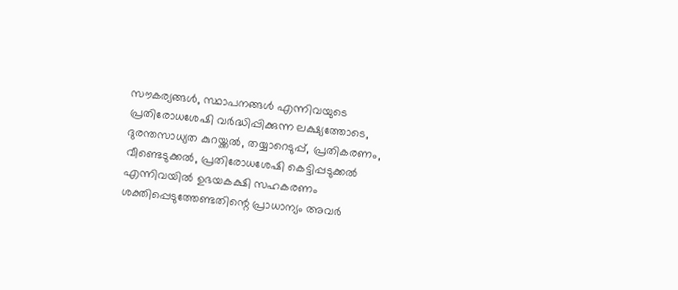സൗകര്യങ്ങൾ, സ്ഥാപനങ്ങൾ എന്നിവയുടെ പ്രതിരോധശേഷി വർദ്ധിപ്പിക്കുന്ന ലക്ഷ്യത്തോടെ, ദുരന്തസാധ്യത കുറയ്ക്കൽ, തയ്യാറെടുപ്പ്, പ്രതികരണം, വീണ്ടെടുക്കൽ, പ്രതിരോധശേഷി കെട്ടിപ്പടുക്കൽ എന്നിവയിൽ ഉഭയകക്ഷി സഹകരണം ശക്തിപ്പെടുത്തേണ്ടതിന്റെ പ്രാധാന്യം അവർ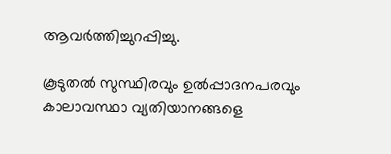ആവർത്തിച്ചുറപ്പിച്ചു.

കൂടുതൽ സുസ്ഥിരവും ഉൽപ്പാദനപരവും കാലാവസ്ഥാ വ്യതിയാനങ്ങളെ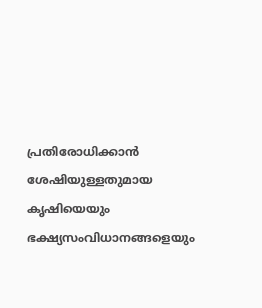പ്രതിരോധിക്കാൻ ശേഷിയുള്ളതുമായ കൃഷിയെയും ഭക്ഷ്യസംവിധാനങ്ങളെയും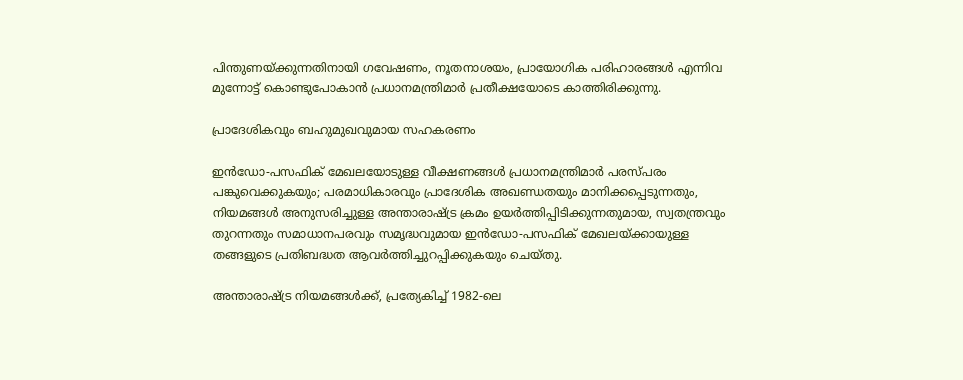പിന്തുണയ്ക്കുന്നതിനായി ഗവേഷണം, നൂതനാശയം, പ്രായോഗിക പരിഹാരങ്ങൾ എന്നിവ മുന്നോട്ട് കൊണ്ടുപോകാൻ പ്രധാനമന്ത്രിമാർ പ്രതീക്ഷയോടെ കാത്തിരിക്കുന്നു.

പ്രാദേശികവും ബഹുമുഖവുമായ സഹകരണം

ഇൻഡോ-പസഫിക് മേഖലയോടുള്ള വീക്ഷണങ്ങൾ പ്രധാനമന്ത്രിമാർ പരസ്പരം പങ്കുവെക്കുകയും; പരമാധികാരവും പ്രാദേശിക അഖണ്ഡതയും മാനിക്കപ്പെടുന്നതും, നിയമങ്ങൾ അനുസരിച്ചുള്ള അന്താരാഷ്ട്ര ക്രമം ഉയർത്തിപ്പിടിക്കുന്നതുമായ, സ്വതന്ത്രവും തുറന്നതും സമാധാനപരവും സമൃദ്ധവുമായ ഇൻഡോ-പസഫിക് മേഖലയ്ക്കായുള്ള തങ്ങളുടെ പ്രതിബദ്ധത ആവർത്തിച്ചുറപ്പിക്കുകയും ചെയ്തു.

അന്താരാഷ്ട്ര നിയമങ്ങൾക്ക്, പ്രത്യേകിച്ച് 1982-ലെ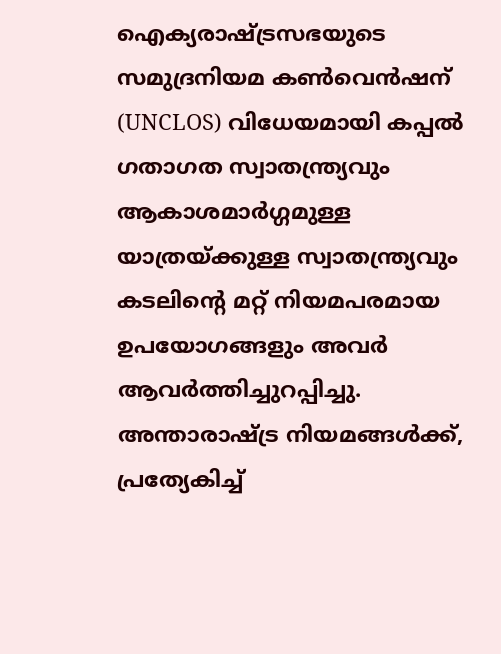ഐക്യരാഷ്ട്രസഭയുടെ സമുദ്രനിയമ കൺവെൻഷന് (UNCLOS) വിധേയമായി കപ്പൽ ഗതാഗത സ്വാതന്ത്ര്യവും ആകാശമാർഗ്ഗമുള്ള യാത്രയ്ക്കുള്ള സ്വാതന്ത്ര്യവും കടലിന്റെ മറ്റ് നിയമപരമായ ഉപയോഗങ്ങളും അവർ ആവർത്തിച്ചുറപ്പിച്ചു. അന്താരാഷ്ട്ര നിയമങ്ങൾക്ക്, പ്രത്യേകിച്ച്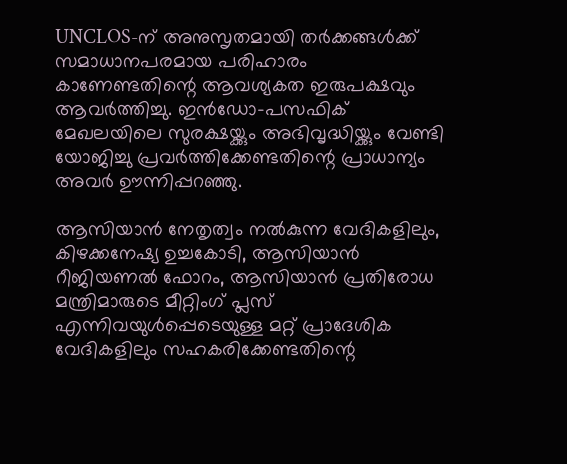UNCLOS-ന് അനുസൃതമായി തർക്കങ്ങൾക്ക് സമാധാനപരമായ പരിഹാരം കാണേണ്ടതിന്റെ ആവശ്യകത ഇരുപക്ഷവും ആവർത്തിച്ചു. ഇൻഡോ-പസഫിക് മേഖലയിലെ സുരക്ഷയ്ക്കും അഭിവൃദ്ധിയ്ക്കും വേണ്ടി യോജിച്ചു പ്രവർത്തിക്കേണ്ടതിന്റെ പ്രാധാന്യം അവർ ഊന്നിപ്പറഞ്ഞു.

ആസിയാൻ നേതൃത്വം നൽകുന്ന വേദികളിലും, കിഴക്കനേഷ്യ ഉച്ചകോടി, ആസിയാൻ റീജിയണൽ ഫോറം, ആസിയാൻ പ്രതിരോധ മന്ത്രിമാരുടെ മീറ്റിംഗ് പ്ലസ് എന്നിവയുൾപ്പെടെയുള്ള മറ്റ് പ്രാദേശിക വേദികളിലും സഹകരിക്കേണ്ടതിന്റെ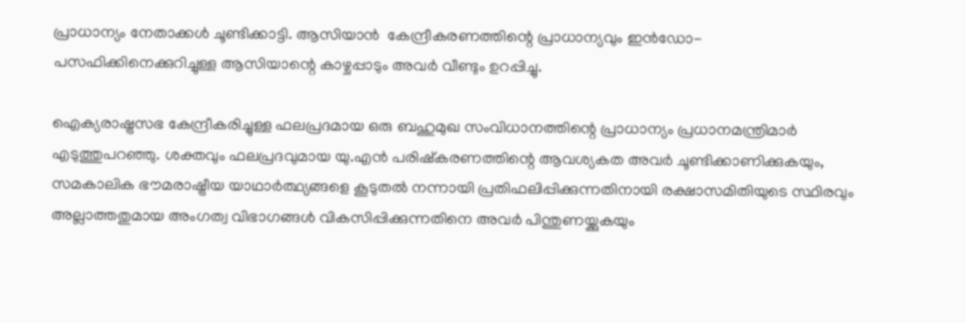പ്രാധാന്യം നേതാക്കൾ ചൂണ്ടിക്കാട്ടി. ആസിയാൻ  കേന്ദ്രീകരണത്തിന്റെ പ്രാധാന്യവും ഇൻഡോ-പസഫിക്കിനെക്കുറിച്ചുള്ള ആസിയാന്റെ കാഴ്ചപ്പാടും അവർ വീണ്ടും ഉറപ്പിച്ചു.

ഐക്യരാഷ്ട്രസഭ കേന്ദ്രീകരിച്ചുള്ള ഫലപ്രദമായ ഒരു ബഹുമുഖ സംവിധാനത്തിന്റെ പ്രാധാന്യം പ്രധാനമന്ത്രിമാർ എടുത്തുപറഞ്ഞു. ശക്തവും ഫലപ്രദവുമായ യു.എൻ പരിഷ്കരണത്തിന്റെ ആവശ്യകത അവർ ചൂണ്ടിക്കാണിക്കുകയും, സമകാലിക ഭൗമരാഷ്ട്രീയ യാഥാർത്ഥ്യങ്ങളെ കൂടുതൽ നന്നായി പ്രതിഫലിപ്പിക്കുന്നതിനായി രക്ഷാസമിതിയുടെ സ്ഥിരവും അല്ലാത്തതുമായ അംഗത്വ വിഭാഗങ്ങൾ വികസിപ്പിക്കുന്നതിനെ അവർ പിന്തുണയ്ക്കുകയും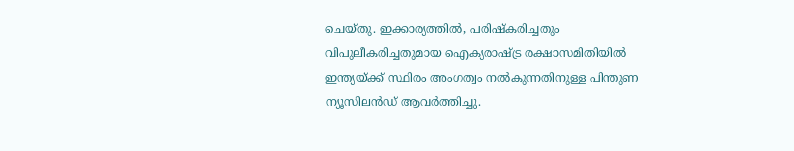ചെയ്തു. ഇക്കാര്യത്തിൽ, പരിഷ്കരിച്ചതും വിപുലീകരിച്ചതുമായ ഐക്യരാഷ്ട്ര രക്ഷാസമിതിയിൽ ഇന്ത്യയ്ക്ക് സ്ഥിരം അംഗത്വം നൽകുന്നതിനുള്ള പിന്തുണ ന്യൂസിലൻഡ് ആവർത്തിച്ചു.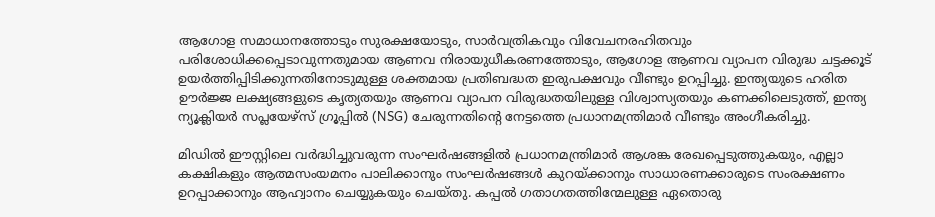ആഗോള സമാധാനത്തോടും സുരക്ഷയോടും, സാർവത്രികവും വിവേചനരഹിതവും പരിശോധിക്കപ്പെടാവുന്നതുമായ ആണവ നിരായുധീകരണത്തോടും, ആഗോള ആണവ വ്യാപന വിരുദ്ധ ചട്ടക്കൂട് ഉയർത്തിപ്പിടിക്കുന്നതിനോടുമുള്ള ശക്തമായ പ്രതിബദ്ധത ഇരുപക്ഷവും വീണ്ടും ഉറപ്പിച്ചു. ഇന്ത്യയുടെ ഹരിത ഊർജ്ജ ലക്ഷ്യങ്ങളുടെ കൃത്യതയും ആണവ വ്യാപന വിരുദ്ധതയിലുള്ള വിശ്വാസ്യതയും കണക്കിലെടുത്ത്, ഇന്ത്യ ന്യൂക്ലിയർ സപ്ലയേഴ്സ് ഗ്രൂപ്പിൽ (NSG) ചേരുന്നതിന്റെ നേട്ടത്തെ പ്രധാനമന്ത്രിമാർ വീണ്ടും അംഗീകരിച്ചു.

മിഡിൽ ഈസ്റ്റിലെ വർദ്ധിച്ചുവരുന്ന സംഘർഷങ്ങളിൽ പ്രധാനമന്ത്രിമാർ ആശങ്ക രേഖപ്പെടുത്തുകയും, എല്ലാ കക്ഷികളും ആത്മസംയമനം പാലിക്കാനും സംഘർഷങ്ങൾ കുറയ്ക്കാനും സാധാരണക്കാരുടെ സംരക്ഷണം ഉറപ്പാക്കാനും ആഹ്വാനം ചെയ്യുകയും ചെയ്തു. കപ്പൽ ഗതാഗതത്തിന്മേലുള്ള ഏതൊരു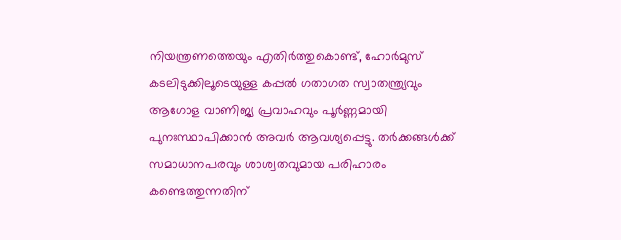നിയന്ത്രണത്തെയും എതിർത്തുകൊണ്ട്, ഹോർമുസ് കടലിടുക്കിലൂടെയുള്ള കപ്പൽ ഗതാഗത സ്വാതന്ത്ര്യവും ആഗോള വാണിജ്യ പ്രവാഹവും പൂർണ്ണമായി പുനഃസ്ഥാപിക്കാൻ അവർ ആവശ്യപ്പെട്ടു. തർക്കങ്ങൾക്ക് സമാധാനപരവും ശാശ്വതവുമായ പരിഹാരം കണ്ടെത്തുന്നതിന്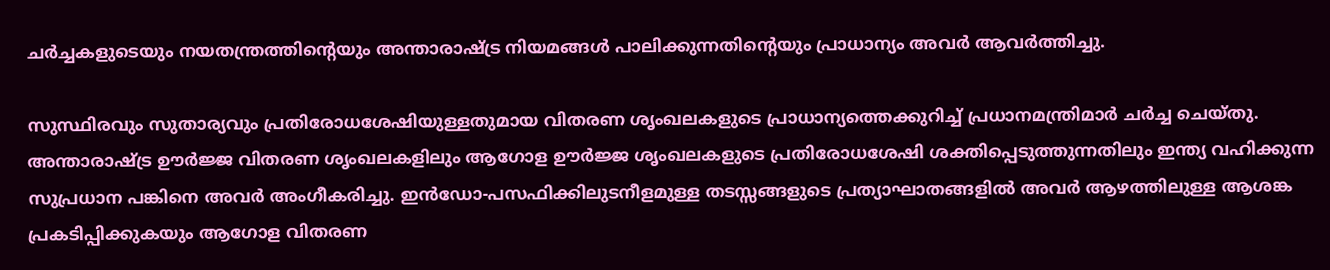ചർച്ചകളുടെയും നയതന്ത്രത്തിന്റെയും അന്താരാഷ്ട്ര നിയമങ്ങൾ പാലിക്കുന്നതിന്റെയും പ്രാധാന്യം അവർ ആവർത്തിച്ചു.

സുസ്ഥിരവും സുതാര്യവും പ്രതിരോധശേഷിയുള്ളതുമായ വിതരണ ശൃംഖലകളുടെ പ്രാധാന്യത്തെക്കുറിച്ച് പ്രധാനമന്ത്രിമാർ ചർച്ച ചെയ്തു. അന്താരാഷ്ട്ര ഊർജ്ജ വിതരണ ശൃംഖലകളിലും ആഗോള ഊർജ്ജ ശൃംഖലകളുടെ പ്രതിരോധശേഷി ശക്തിപ്പെടുത്തുന്നതിലും ഇന്ത്യ വഹിക്കുന്ന സുപ്രധാന പങ്കിനെ അവർ അംഗീകരിച്ചു. ഇൻഡോ-പസഫിക്കിലുടനീളമുള്ള തടസ്സങ്ങളുടെ പ്രത്യാഘാതങ്ങളിൽ അവർ ആഴത്തിലുള്ള ആശങ്ക പ്രകടിപ്പിക്കുകയും ആഗോള വിതരണ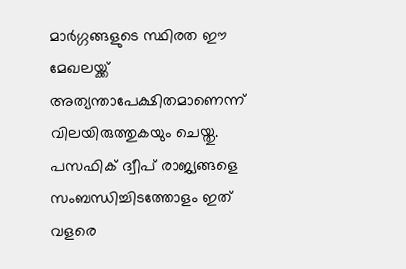മാർഗ്ഗങ്ങളുടെ സ്ഥിരത ഈ മേഖലയ്ക്ക് അത്യന്താപേക്ഷിതമാണെന്ന് വിലയിരുത്തുകയും ചെയ്തു. പസഫിക് ദ്വീപ് രാജ്യങ്ങളെ സംബന്ധിച്ചിടത്തോളം ഇത് വളരെ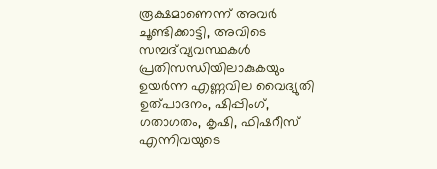രൂക്ഷമാണെന്ന് അവർ ചൂണ്ടിക്കാട്ടി, അവിടെ സമ്പദ്‌വ്യവസ്ഥകൾ പ്രതിസന്ധിയിലാകുകയും ഉയർന്ന എണ്ണവില വൈദ്യുതി ഉത്പാദനം, ഷിപ്പിംഗ്, ഗതാഗതം, കൃഷി, ഫിഷറീസ് എന്നിവയുടെ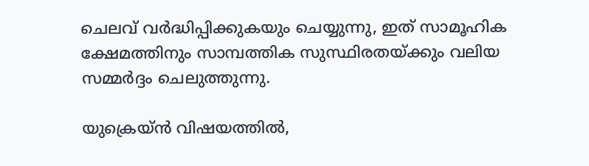ചെലവ് വർദ്ധിപ്പിക്കുകയും ചെയ്യുന്നു, ഇത് സാമൂഹിക ക്ഷേമത്തിനും സാമ്പത്തിക സുസ്ഥിരതയ്ക്കും വലിയ സമ്മർദ്ദം ചെലുത്തുന്നു.

യുക്രെയ്ൻ വിഷയത്തിൽ,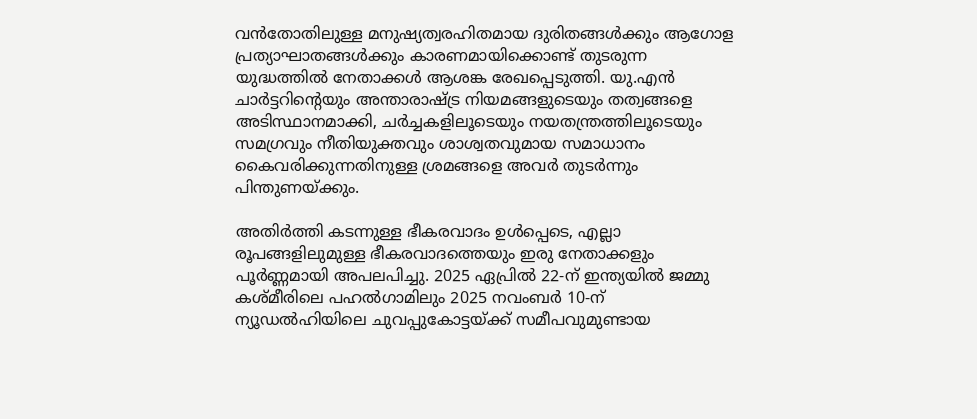വൻതോതിലുള്ള മനുഷ്യത്വരഹിതമായ ദുരിതങ്ങൾക്കും ആഗോള പ്രത്യാഘാതങ്ങൾക്കും കാരണമായിക്കൊണ്ട് തുടരുന്ന യുദ്ധത്തിൽ നേതാക്കൾ ആശങ്ക രേഖപ്പെടുത്തി. യു.എൻ ചാർട്ടറിന്റെയും അന്താരാഷ്ട്ര നിയമങ്ങളുടെയും തത്വങ്ങളെ അടിസ്ഥാനമാക്കി, ചർച്ചകളിലൂടെയും നയതന്ത്രത്തിലൂടെയും സമഗ്രവും നീതിയുക്തവും ശാശ്വതവുമായ സമാധാനം കൈവരിക്കുന്നതിനുള്ള ശ്രമങ്ങളെ അവർ തുടർന്നും പിന്തുണയ്ക്കും.

അതിർത്തി കടന്നുള്ള ഭീകരവാദം ഉൾപ്പെടെ, എല്ലാ രൂപങ്ങളിലുമുള്ള ഭീകരവാദത്തെയും ഇരു നേതാക്കളും പൂർണ്ണമായി അപലപിച്ചു. 2025 ഏപ്രിൽ 22-ന് ഇന്ത്യയിൽ ജമ്മു കശ്മീരിലെ പഹൽഗാമിലും 2025 നവംബർ 10-ന് ന്യൂഡൽഹിയിലെ ചുവപ്പുകോട്ടയ്ക്ക് സമീപവുമുണ്ടായ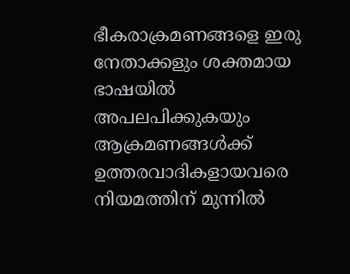ഭീകരാക്രമണങ്ങളെ ഇരു നേതാക്കളും ശക്തമായ ഭാഷയിൽ അപലപിക്കുകയും ആക്രമണങ്ങൾക്ക് ഉത്തരവാദികളായവരെ നിയമത്തിന് മുന്നിൽ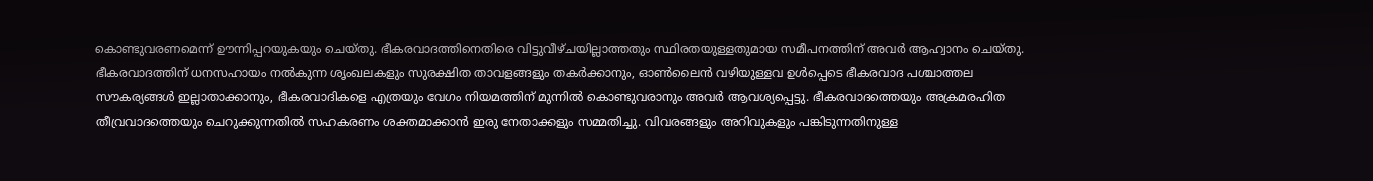കൊണ്ടുവരണമെന്ന് ഊന്നിപ്പറയുകയും ചെയ്തു. ഭീകരവാദത്തിനെതിരെ വിട്ടുവീഴ്ചയില്ലാത്തതും സ്ഥിരതയുള്ളതുമായ സമീപനത്തിന് അവർ ആഹ്വാനം ചെയ്തു. ഭീകരവാദത്തിന് ധനസഹായം നൽകുന്ന ശൃംഖലകളും സുരക്ഷിത താവളങ്ങളും തകർക്കാനും, ഓൺലൈൻ വഴിയുള്ളവ ഉൾപ്പെടെ ഭീകരവാദ പശ്ചാത്തല സൗകര്യങ്ങൾ ഇല്ലാതാക്കാനും, ഭീകരവാദികളെ എത്രയും വേഗം നിയമത്തിന് മുന്നിൽ കൊണ്ടുവരാനും അവർ ആവശ്യപ്പെട്ടു. ഭീകരവാദത്തെയും അക്രമരഹിത തീവ്രവാദത്തെയും ചെറുക്കുന്നതിൽ സഹകരണം ശക്തമാക്കാൻ ഇരു നേതാക്കളും സമ്മതിച്ചു. വിവരങ്ങളും അറിവുകളും പങ്കിടുന്നതിനുള്ള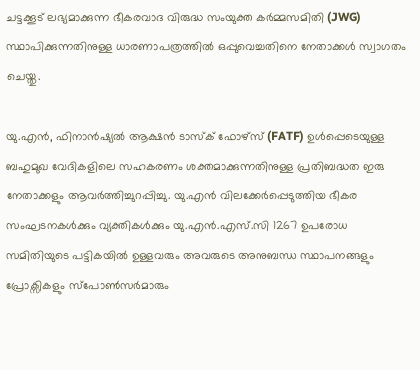ചട്ടക്കൂട് ലഭ്യമാക്കുന്ന ഭീകരവാദ വിരുദ്ധ സംയുക്ത കർമ്മസമിതി (JWG) സ്ഥാപിക്കുന്നതിനുള്ള ധാരണാപത്രത്തിൽ ഒപ്പുവെച്ചതിനെ നേതാക്കൾ സ്വാഗതം ചെയ്തു.

യു.എൻ, ഫിനാൻഷ്യൽ ആക്ഷൻ ടാസ്‌ക് ഫോഴ്‌സ് (FATF) ഉൾപ്പെടെയുള്ള ബഹുമുഖ വേദികളിലെ സഹകരണം ശക്തമാക്കുന്നതിനുള്ള പ്രതിബദ്ധത ഇരു നേതാക്കളും ആവർത്തിച്ചുറപ്പിച്ചു. യു.എൻ വിലക്കേർപ്പെടുത്തിയ ഭീകര സംഘടനകൾക്കും വ്യക്തികൾക്കും യു.എൻ.എസ്.സി 1267 ഉപരോധ സമിതിയുടെ പട്ടികയിൽ ഉള്ളവരും അവരുടെ അനുബന്ധ സ്ഥാപനങ്ങളും പ്രോക്സികളും സ്പോൺസർമാരും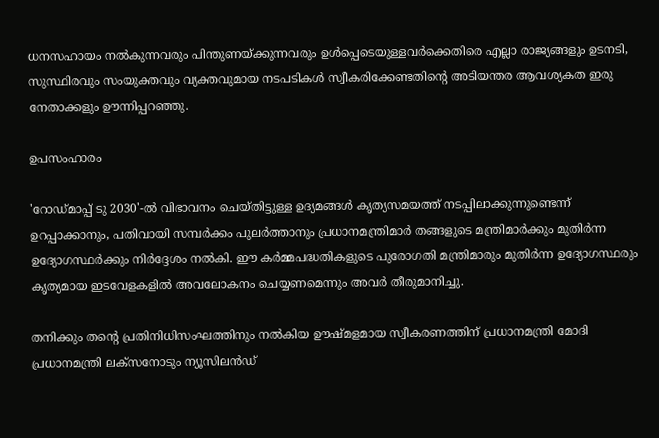ധനസഹായം നൽകുന്നവരും പിന്തുണയ്ക്കുന്നവരും ഉൾപ്പെടെയുള്ളവർക്കെതിരെ എല്ലാ രാജ്യങ്ങളും ഉടനടി, സുസ്ഥിരവും സംയുക്തവും വ്യക്തവുമായ നടപടികൾ സ്വീകരിക്കേണ്ടതിന്റെ അടിയന്തര ആവശ്യകത ഇരു നേതാക്കളും ഊന്നിപ്പറഞ്ഞു.

ഉപസംഹാരം

'റോഡ്മാപ്പ് ടു 2030'-ൽ വിഭാവനം ചെയ്തിട്ടുള്ള ഉദ്യമങ്ങൾ കൃത്യസമയത്ത് നടപ്പിലാക്കുന്നുണ്ടെന്ന് ഉറപ്പാക്കാനും, പതിവായി സമ്പർക്കം പുലർത്താനും പ്രധാനമന്ത്രിമാർ തങ്ങളുടെ മന്ത്രിമാർക്കും മുതിർന്ന ഉദ്യോഗസ്ഥർക്കും നിർദ്ദേശം നൽകി. ഈ കർമ്മപദ്ധതികളുടെ പുരോഗതി മന്ത്രിമാരും മുതിർന്ന ഉദ്യോഗസ്ഥരും കൃത്യമായ ഇടവേളകളിൽ അവലോകനം ചെയ്യണമെന്നും അവർ തീരുമാനിച്ചു.

തനിക്കും തന്റെ പ്രതിനിധിസംഘത്തിനും നൽകിയ ഊഷ്മളമായ സ്വീകരണത്തിന് പ്രധാനമന്ത്രി മോദി പ്രധാനമന്ത്രി ലക്സനോടും ന്യൂസിലൻഡ്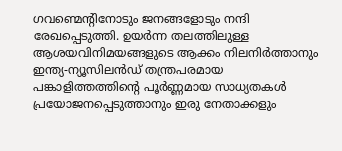ഗവണ്മെന്റിനോടും ജനങ്ങളോടും നന്ദി രേഖപ്പെടുത്തി. ഉയർന്ന തലത്തിലുള്ള ആശയവിനിമയങ്ങളുടെ ആക്കം നിലനിർത്താനും ഇന്ത്യ-ന്യൂസിലൻഡ് തന്ത്രപരമായ പങ്കാളിത്തത്തിന്റെ പൂർണ്ണമായ സാധ്യതകൾ പ്രയോജനപ്പെടുത്താനും ഇരു നേതാക്കളും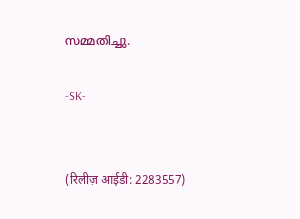സമ്മതിച്ചു.

-SK-


(रिलीज़ आईडी: 2283557)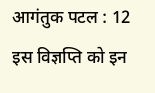आगंतुक पटल : 12
इस विज्ञप्ति को इन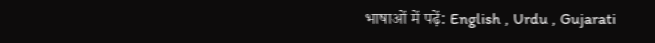भाषाओं में पढ़ें: English , Urdu , Gujarati